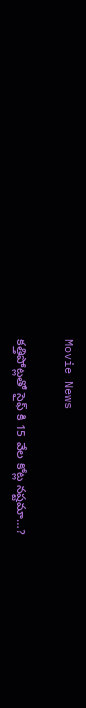Movie News

కత్తిపోట్లతో సైఫ్ కి 15 వేల కోట్ల నష్టమా…?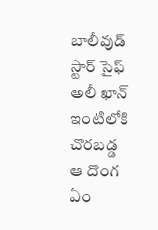బాలీవుడ్ స్టార్ సైఫ్ అలీ ఖాన్ ఇంటిలోకి చొరబడ్డ ఆ దొంగ ఏం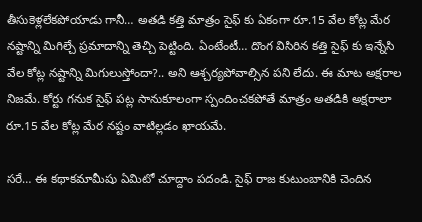తీసుకెళ్లలేకపోయాడు గానీ… అతడి కత్తి మాత్రం సైఫ్ కు ఏకంగా రూ.15 వేల కోట్ల మేర నష్టాన్ని మిగిల్చే ప్రమాదాన్ని తెచ్చి పెట్టింది. ఏంటేంటీ… దొంగ విసిరిన కత్తి సైఫ్ కు ఇన్నేసి వేల కోట్ల నష్టాన్ని మిగులుస్తోందా?.. అని ఆశ్చర్యపోవాల్సిన పని లేదు. ఈ మాట అక్షరాల నిజమే. కోర్టు గనుక సైఫ్ పట్ల సానుకూలంగా స్పందించకపోతే మాత్రం అతడికి అక్షరాలా రూ.15 వేల కోట్ల మేర నష్టం వాటిల్లడం ఖాయమే.

సరే… ఈ కథాకమామీషు ఏమిటో చూద్దాం పదండి. సైఫ్ రాజ కుటుంబానికి చెందిన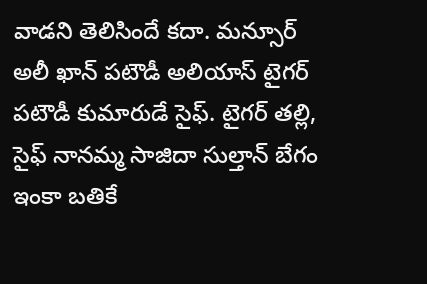వాడని తెలిసిందే కదా. మన్సూర్ అలీ ఖాన్ పటౌడీ అలియాస్ టైగర్ పటౌడీ కుమారుడే సైఫ్. టైగర్ తల్లి, సైఫ్ నానమ్మ సాజిదా సుల్తాన్ బేగం ఇంకా బతికే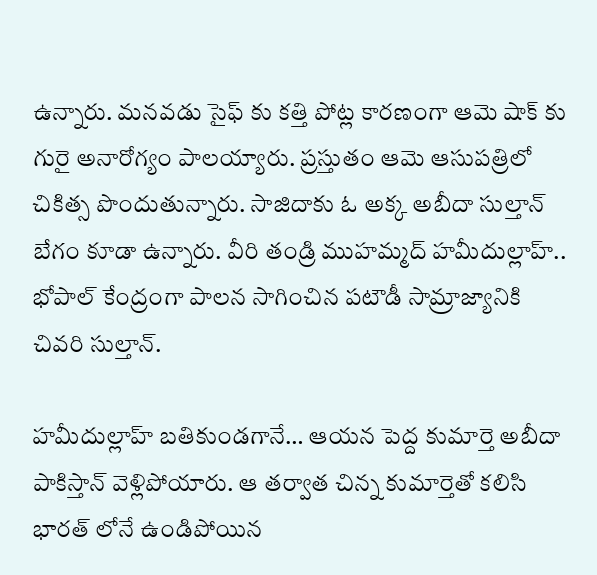ఉన్నారు. మనవడు సైఫ్ కు కత్తి పోట్ల కారణంగా ఆమె షాక్ కు గురై అనారోగ్యం పాలయ్యారు. ప్రస్తుతం ఆమె ఆసుపత్రిలో చికిత్స పొందుతున్నారు. సాజిదాకు ఓ అక్క అబీదా సుల్తాన్ బేగం కూడా ఉన్నారు. వీరి తండ్రి ముహమ్మద్ హమీదుల్లాహ్.. భోపాల్ కేంద్రంగా పాలన సాగించిన పటౌడీ సామ్రాజ్యానికి చివరి సుల్తాన్.

హమీదుల్లాహ్ బతికుండగానే… ఆయన పెద్ద కుమార్తె అబీదా పాకిస్తాన్ వెళ్లిపోయారు. ఆ తర్వాత చిన్న కుమార్తెతో కలిసి భారత్ లోనే ఉండిపోయిన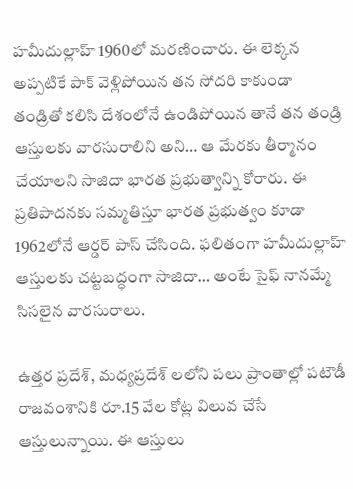హమీదుల్లాహ్ 1960లో మరణించారు. ఈ లెక్కన అప్పటికే పాక్ వెళ్లిపోయిన తన సోదరి కాకుండా తండ్రితో కలిసి దేశంలోనే ఉండిపోయిన తానే తన తండ్రి ఆస్తులకు వారసురాలిని అని… ఆ మేరకు తీర్మానం చేయాలని సాజిదా భారత ప్రభుత్వాన్ని కోరారు. ఈ ప్రతిపాదనకు సమ్మతిస్తూ భారత ప్రభుత్వం కూడా 1962లోనే ఆర్డర్ పాస్ చేసింది. ఫలితంగా హమీదుల్లాహ్ ఆస్తులకు చట్టబద్ధంగా సాజిదా… అంటే సైఫ్ నానమ్మే సిసలైన వారసురాలు.

ఉత్తర ప్రదేశ్, మధ్యప్రదేశ్ లలోని పలు ప్రాంతాల్లో పటౌడీ రాజవంశానికి రూ.15 వేల కోట్ల విలువ చేసే ఆస్తులున్నాయి. ఈ ఆస్తులు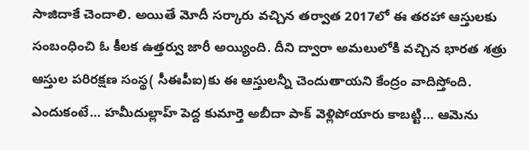సాజిదాకే చెందాలి. అయితే మోదీ సర్కారు వచ్చిన తర్వాత 2017లో ఈ తరహా ఆస్తులకు సంబంధించి ఓ కీలక ఉత్తర్వు జారీ అయ్యింది. దీని ద్వారా అమలులోకి వచ్చిన భారత శత్రు ఆస్తుల పరిరక్షణ సంస్థ( సీఈపీఐ)కు ఈ ఆస్తులన్నీ చెందుతాయని కేంద్రం వాదిస్తోంది. ఎందుకంటే… హమీదుల్లాహ్ పెద్ద కుమార్తె అబీదా పాక్ వెళ్లిపోయారు కాబట్టి… ఆమెను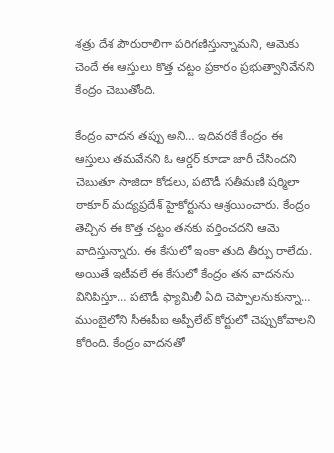శత్రు దేశ పౌరురాలిగా పరిగణిస్తున్నామని, ఆమెకు చెందే ఈ ఆస్తులు కొత్త చట్టం ప్రకారం ప్రభుత్వానివేనని కేంద్రం చెబుతోంది.

కేంద్రం వాదన తప్పు అని… ఇదివరకే కేంద్రం ఈ ఆస్తులు తమవేనని ఓ ఆర్డర్ కూడా జారీ చేసిందని చెబుతూ సాజిదా కోడలు, పటౌడీ సతీమణి షర్మిలా ఠాకూర్ మద్యప్రదేశ్ హైకోర్టును ఆశ్రయించారు. కేంద్రం తెచ్చిన ఈ కొత్త చట్టం తనకు వర్తించదని ఆమె వాదిస్తున్నారు. ఈ కేసులో ఇంకా తుది తీర్పు రాలేదు. అయితే ఇటీవలే ఈ కేసులో కేంద్రం తన వాదనను వినిపిస్తూ… పటౌడీ ఫ్యామిలీ ఏది చెప్పాలనుకున్నా… ముంబైలోని సీఈపీఐ అప్పీలేట్ కోర్టులో చెప్పుకోవాలని కోరింది. కేంద్రం వాదనతో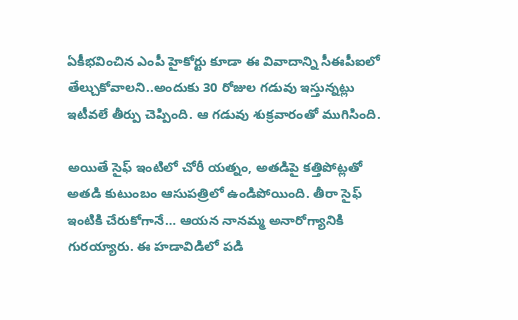ఏకీభవించిన ఎంపీ హైకోర్టు కూడా ఈ వివాదాన్ని సీఈపీఐలో తేల్చుకోవాలని..అందుకు 30 రోజుల గడువు ఇస్తున్నట్లు ఇటీవలే తీర్పు చెప్పింది. ఆ గడువు శుక్రవారంతో ముగిసింది.

అయితే సైఫ్ ఇంటిలో చోరీ యత్నం, అతడిపై కత్తిపోట్లతో అతడి కుటుంబం ఆసుపత్రిలో ఉండిపోయింది. తీరా సైఫ్ ఇంటికి చేరుకోగానే… ఆయన నానమ్మ అనారోగ్యానికి గురయ్యారు. ఈ హడావిడిలో పడి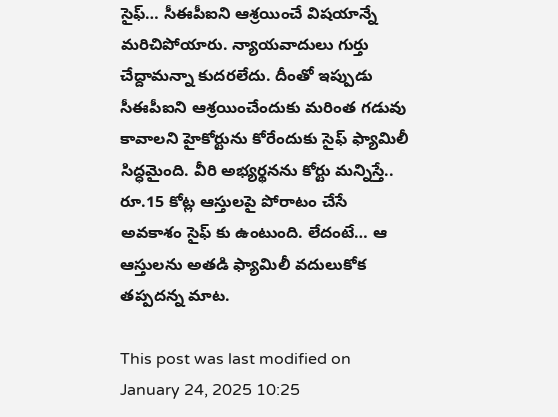సైఫ్… సీఈపీఐని ఆశ్రయించే విషయాన్నే మరిచిపోయారు. న్యాయవాదులు గుర్తు చేద్దామన్నా కుదరలేదు. దీంతో ఇప్పుడు సీఈపీఐని ఆశ్రయించేందుకు మరింత గడువు కావాలని హైకోర్టును కోరేందుకు సైఫ్ ఫ్యామిలీ సిద్ధమైంది. వీరి అభ్యర్థనను కోర్టు మన్నిస్తే.. రూ.15 కోట్ల ఆస్తులపై పోరాటం చేసే అవకాశం సైఫ్ కు ఉంటుంది. లేదంటే… ఆ ఆస్తులను అతడి ఫ్యామిలీ వదులుకోక తప్పదన్న మాట.

This post was last modified on January 24, 2025 10:25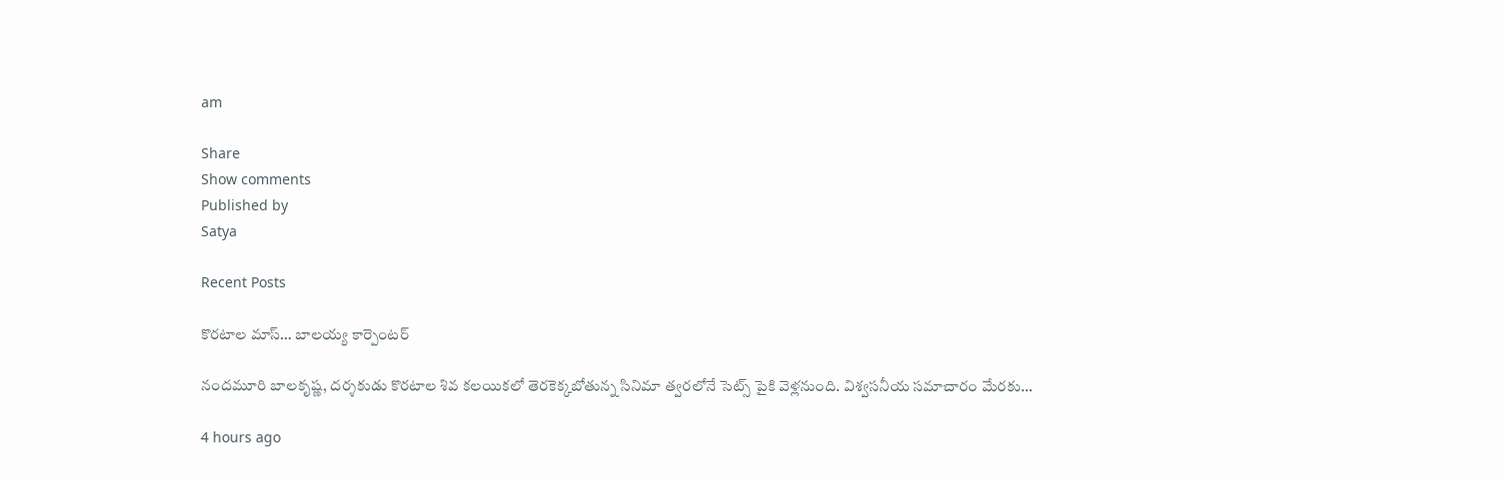am

Share
Show comments
Published by
Satya

Recent Posts

కొరటాల మాస్… బాలయ్య కార్పెంటర్

నందమూరి బాలకృష్ణ, దర్శకుడు కొరటాల శివ కలయికలో తెరకెక్కబోతున్న సినిమా త్వరలోనే సెట్స్ పైకి వెళ్లనుంది. విశ్వసనీయ సమాచారం మేరకు…

4 hours ago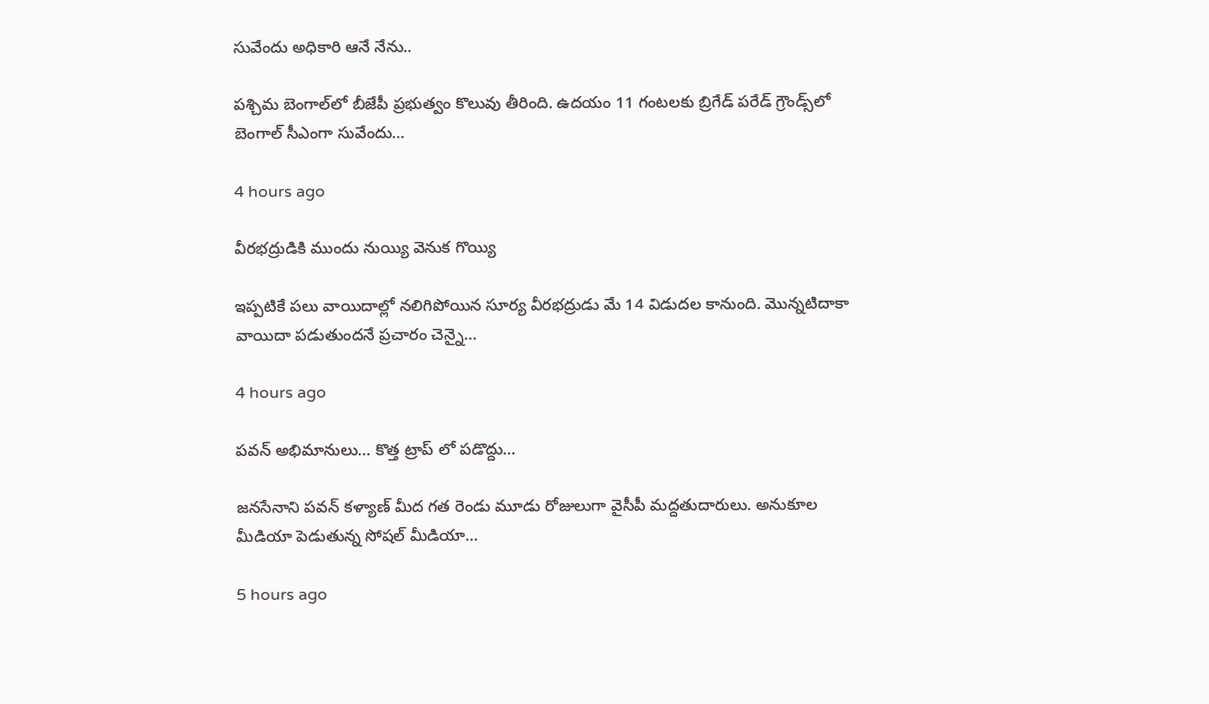సువేందు అధికారి ఆనే నేను..

పశ్చిమ బెంగాల్‌లో బీజేపీ ప్రభుత్వం కొలువు తీరింది. ఉదయం 11 గంటలకు బ్రిగేడ్‌ పరేడ్ గ్రౌండ్స్‌లో బెంగాల్‌ సీఎంగా సువేందు…

4 hours ago

వీరభద్రుడికి ముందు నుయ్యి వెనుక గొయ్యి

ఇప్పటికే పలు వాయిదాల్లో నలిగిపోయిన సూర్య వీరభద్రుడు మే 14 విడుదల కానుంది. మొన్నటిదాకా వాయిదా పడుతుందనే ప్రచారం చెన్నై…

4 hours ago

పవన్ అభిమానులు… కొత్త ట్రాప్ లో పడొద్దు…

జనసేనాని పవన్ కళ్యాణ్ మీద గత రెండు మూడు రోజులుగా వైసీపీ మద్దతుదారులు. అనుకూల మీడియా పెడుతున్న సోషల్ మీడియా…

5 hours ago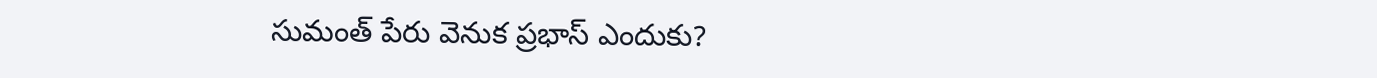సుమంత్ పేరు వెనుక‌ ప్ర‌భాస్ ఎందుకు?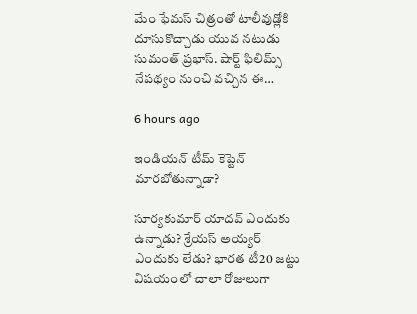మేం ఫేమ‌స్ చిత్రంతో టాలీవుడ్లోకి దూసుకొచ్చాడు యువ న‌టుడు సుమంత్ ప్ర‌భాస్. షార్ట్ ఫిలిమ్స్ నేప‌థ్యం నుంచి వ‌చ్చిన ఈ…

6 hours ago

ఇండియ‌న్ టీమ్ కెప్టెన్ మార‌బోతున్నాడా?

సూర్య‌కుమార్ యాద‌వ్ ఎందుకు ఉన్నాడు? శ్రేయ‌స్ అయ్య‌ర్ ఎందుకు లేడు? భార‌త టీ20 జ‌ట్టు విష‌యంలో చాలా రోజులుగా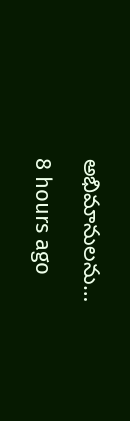అభిమానుల‌ను…

8 hours ago